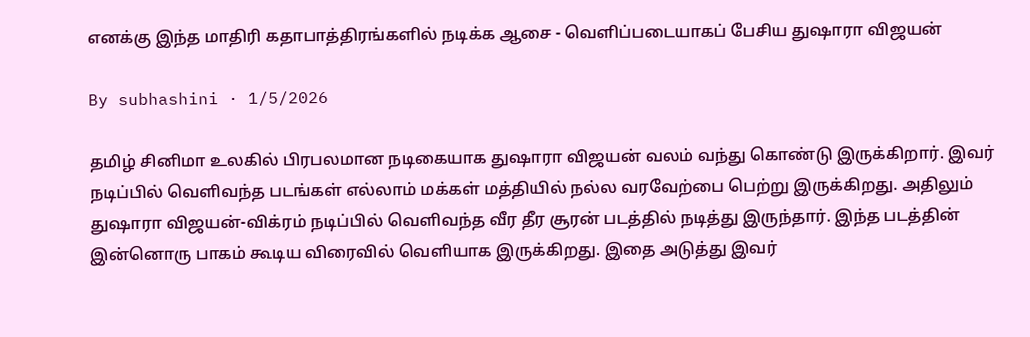எனக்கு இந்த மாதிரி கதாபாத்திரங்களில் நடிக்க ஆசை - வெளிப்படையாகப் பேசிய துஷாரா விஜயன்

By subhashini · 1/5/2026

தமிழ் சினிமா உலகில் பிரபலமான நடிகையாக துஷாரா விஜயன் வலம் வந்து கொண்டு இருக்கிறார். இவர் நடிப்பில் வெளிவந்த படங்கள் எல்லாம் மக்கள் மத்தியில் நல்ல வரவேற்பை பெற்று இருக்கிறது. அதிலும் துஷாரா விஜயன்-விக்ரம் நடிப்பில் வெளிவந்த வீர தீர சூரன் படத்தில் நடித்து இருந்தார். இந்த படத்தின் இன்னொரு பாகம் கூடிய விரைவில் வெளியாக இருக்கிறது. இதை அடுத்து இவர்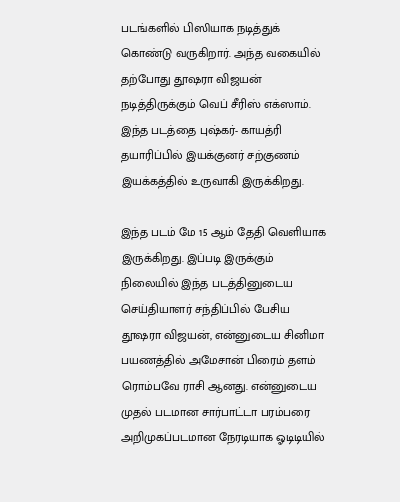படங்களில் பிஸியாக நடித்துக் கொண்டு வருகிறார். அந்த வகையில் தற்போது தூஷரா விஜயன் நடித்திருக்கும் வெப் சீரிஸ் எக்ஸாம். இந்த படத்தை புஷ்கர்- காயத்ரி தயாரிப்பில் இயக்குனர் சற்குணம் இயக்கத்தில் உருவாகி இருக்கிறது.

இந்த படம் மே 15 ஆம் தேதி வெளியாக இருக்கிறது. இப்படி இருக்கும் நிலையில் இந்த படத்தினுடைய செய்தியாளர் சந்திப்பில் பேசிய தூஷரா விஜயன், என்னுடைய சினிமா பயணத்தில் அமேசான் பிரைம் தளம் ரொம்பவே ராசி ஆனது. என்னுடைய முதல் படமான சார்பாட்டா பரம்பரை அறிமுகப்படமான நேரடியாக ஓடிடியில்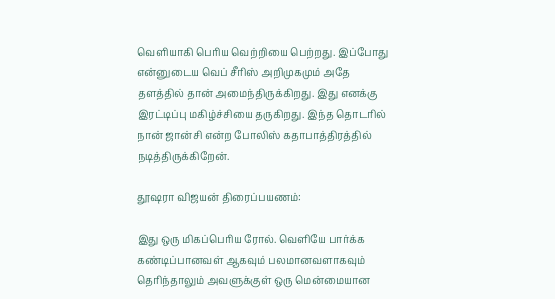வெளியாகி பெரிய வெற்றியை பெற்றது. இப்போது என்னுடைய வெப் சீரிஸ் அறிமுகமும் அதே தளத்தில் தான் அமைந்திருக்கிறது. இது எனக்கு இரட்டிப்பு மகிழ்ச்சியை தருகிறது. இந்த தொடரில் நான் ஜான்சி என்ற போலிஸ் கதாபாத்திரத்தில் நடித்திருக்கிறேன்.

தூஷரா விஜயன் திரைப்பயணம்:

இது ஒரு மிகப்பெரிய ரோல். வெளியே பார்க்க கண்டிப்பானவள் ஆகவும் பலமானவளாகவும் தெரிந்தாலும் அவளுக்குள் ஒரு மென்மையான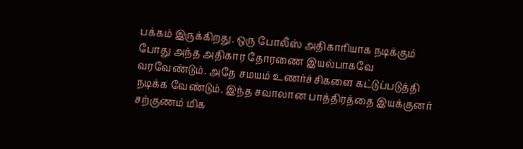பக்கம் இருக்கிறது. ஒரு போலீஸ் அதிகாரியாக நடிக்கும் போது அந்த அதிகார தோரணை இயல்பாகவே வரவேண்டும். அதே சமயம் உணர்ச்சிகளை கட்டுப்படுத்தி நடிக்க வேண்டும். இந்த சவாலான பாத்திரத்தை இயக்குனர் சற்குணம் மிக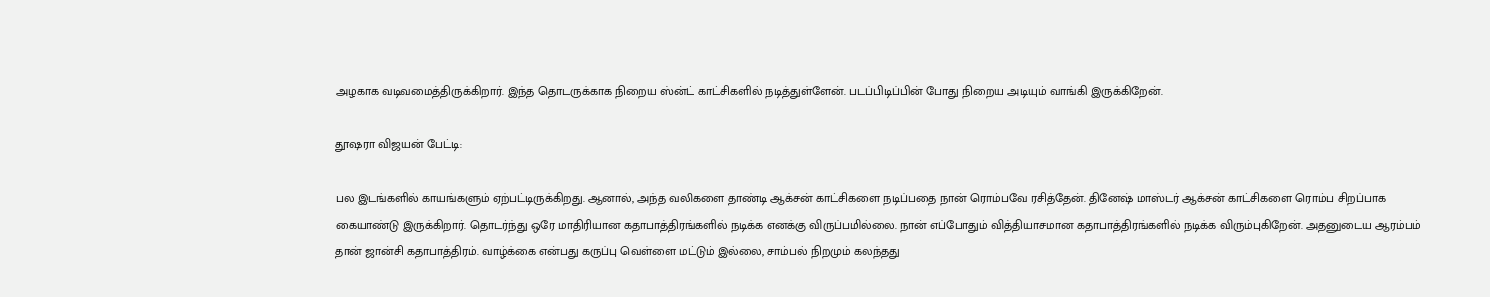அழகாக வடிவமைத்திருக்கிறார். இந்த தொடருக்காக நிறைய ஸ்ன்ட் காட்சிகளில் நடித்துள்ளேன். படப்பிடிப்பின் போது நிறைய அடியும் வாங்கி இருக்கிறேன்.

தூஷரா விஜயன் பேட்டி:

பல இடங்களில் காயங்களும் ஏற்பட்டிருக்கிறது. ஆனால், அந்த வலிகளை தாண்டி ஆக்சன் காட்சிகளை நடிப்பதை நான் ரொம்பவே ரசித்தேன். தினேஷ் மாஸ்டர் ஆக்சன் காட்சிகளை ரொம்ப சிறப்பாக கையாண்டு இருக்கிறார். தொடர்ந்து ஒரே மாதிரியான கதாபாத்திரங்களில் நடிக்க எனக்கு விருப்பமில்லை. நான் எப்போதும் வித்தியாசமான கதாபாத்திரங்களில் நடிக்க விரும்புகிறேன். அதனுடைய ஆரம்பம் தான் ஜான்சி கதாபாத்திரம். வாழ்க்கை என்பது கருப்பு வெள்ளை மட்டும் இல்லை, சாம்பல் நிறமும் கலந்தது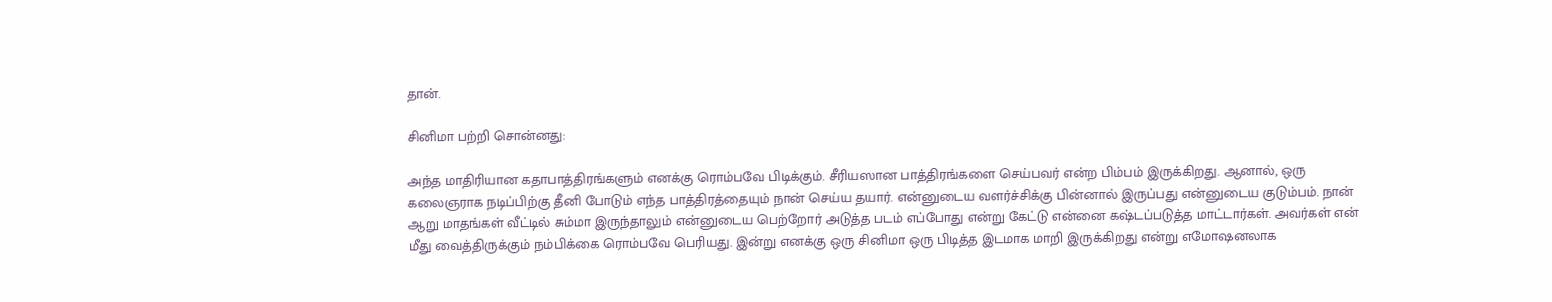தான்.

சினிமா பற்றி சொன்னது:

அந்த மாதிரியான கதாபாத்திரங்களும் எனக்கு ரொம்பவே பிடிக்கும். சீரியஸான பாத்திரங்களை செய்பவர் என்ற பிம்பம் இருக்கிறது. ஆனால், ஒரு கலைஞராக நடிப்பிற்கு தீனி போடும் எந்த பாத்திரத்தையும் நான் செய்ய தயார். என்னுடைய வளர்ச்சிக்கு பின்னால் இருப்பது என்னுடைய குடும்பம். நான் ஆறு மாதங்கள் வீட்டில் சும்மா இருந்தாலும் என்னுடைய பெற்றோர் அடுத்த படம் எப்போது என்று கேட்டு என்னை கஷ்டப்படுத்த மாட்டார்கள். அவர்கள் என் மீது வைத்திருக்கும் நம்பிக்கை ரொம்பவே பெரியது. இன்று எனக்கு ஒரு சினிமா ஒரு பிடித்த இடமாக மாறி இருக்கிறது என்று எமோஷனலாக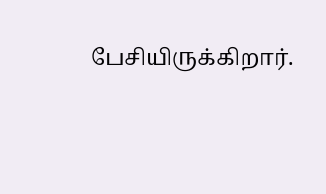பேசியிருக்கிறார்.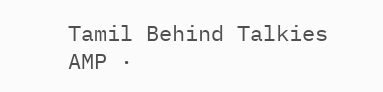Tamil Behind Talkies AMP ·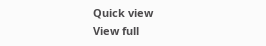Quick view
View full